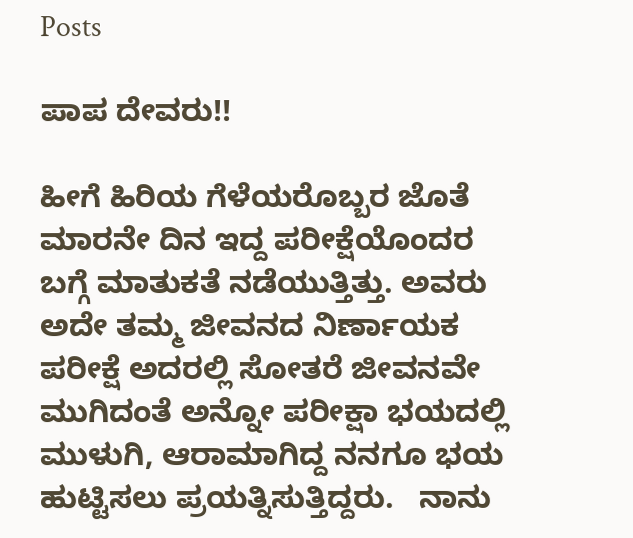Posts

ಪಾಪ ದೇವರು!!

ಹೀಗೆ ಹಿರಿಯ ಗೆಳೆಯರೊಬ್ಬರ ಜೊತೆ ಮಾರನೇ ದಿನ ಇದ್ದ ಪರೀಕ್ಷೆಯೊಂದರ ಬಗ್ಗೆ ಮಾತುಕತೆ ನಡೆಯುತ್ತಿತ್ತು. ಅವರು ಅದೇ ತಮ್ಮ ಜೀವನದ ನಿರ್ಣಾಯಕ ಪರೀಕ್ಷೆ ಅದರಲ್ಲಿ ಸೋತರೆ‌ ಜೀವನವೇ ಮುಗಿದಂತೆ‌ ಅನ್ನೋ ಪರೀಕ್ಷಾ ಭಯದಲ್ಲಿ ಮುಳುಗಿ, ಆರಾಮಾಗಿದ್ದ ನನಗೂ ಭಯ ಹುಟ್ಟಿಸಲು ಪ್ರಯತ್ನಿಸುತ್ತಿದ್ದರು.   ನಾನು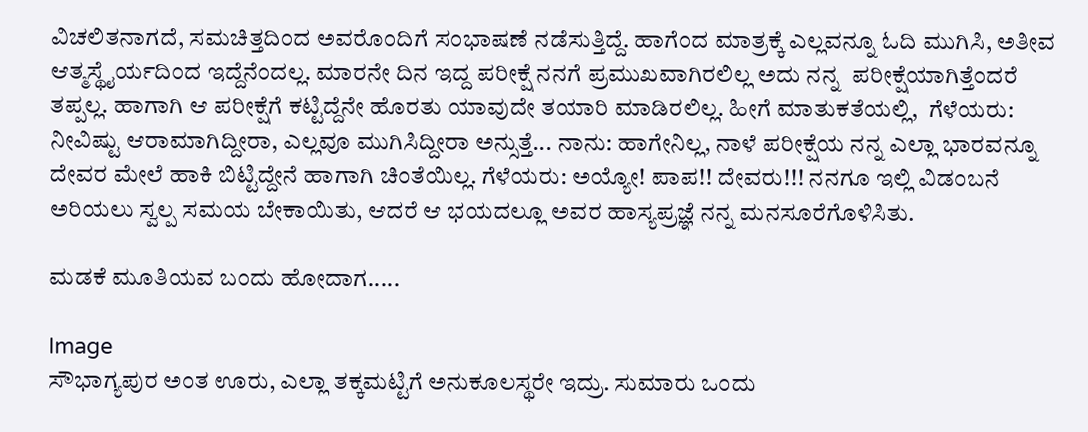ವಿಚಲಿತನಾಗದೆ, ಸಮಚಿತ್ತದಿಂದ ಅವರೊಂದಿಗೆ ಸಂಭಾಷಣೆ ನಡೆಸುತ್ತಿದ್ದೆ. ಹಾಗೆಂದ ಮಾತ್ರಕ್ಕೆ ಎಲ್ಲವನ್ನೂ ಓದಿ ಮುಗಿಸಿ, ಅತೀವ ಆತ್ಮಸ್ಥೈರ್ಯದಿಂದ ಇದ್ದೆನೆಂದಲ್ಲ. ಮಾರನೇ ದಿನ ಇದ್ದ ಪರೀಕ್ಷೆ ನನಗೆ ಪ್ರಮುಖವಾಗಿರಲಿಲ್ಲ ಅದು ನನ್ನ  ಪರೀಕ್ಷೆಯಾಗಿತ್ತೆಂದರೆ ತಪ್ಪಲ್ಲ. ಹಾಗಾಗಿ ಆ ಪರೀಕ್ಷೆಗೆ ಕಟ್ಟಿದ್ದೆನೇ ಹೊರತು ಯಾವುದೇ ತಯಾರಿ ಮಾಡಿರಲಿಲ್ಲ. ಹೀಗೆ ಮಾತುಕತೆಯಲ್ಲಿ,  ಗೆಳೆಯರು: ನೀವಿಷ್ಟು ಆರಾಮಾಗಿದ್ದೀರಾ, ಎಲ್ಲವೂ ಮುಗಿಸಿದ್ದೀರಾ ಅನ್ಸುತ್ತೆ... ನಾನು: ಹಾಗೇನಿಲ್ಲ, ನಾಳೆ‌ ಪರೀಕ್ಷೆಯ ನನ್ನ ಎಲ್ಲಾ ಭಾರವನ್ನೂ ದೇವರ ಮೇಲೆ ಹಾಕಿ ಬಿಟ್ಟಿದ್ದೇನೆ ಹಾಗಾಗಿ ಚಿಂತೆಯಿಲ್ಲ. ಗೆಳೆಯರು: ಅಯ್ಯೋ! ಪಾಪ!! ದೇವರು!!! ನನಗೂ ಇಲ್ಲಿ ವಿಡಂಬನೆ ಅರಿಯಲು ಸ್ವಲ್ಪ ಸಮಯ ಬೇಕಾಯಿತು, ಆದರೆ ಆ ಭಯದಲ್ಲೂ ಅವರ ಹಾಸ್ಯಪ್ರಜ್ಞೆ ನನ್ನ ಮನಸೂರೆಗೊಳಿಸಿತು.

ಮಡಕೆ ಮೂತಿಯವ ಬಂದು ಹೋದಾಗ.....

Image
ಸೌಭಾಗ್ಯಪುರ ಅಂತ ಊರು, ಎಲ್ಲಾ ತಕ್ಕಮಟ್ಟಿಗೆ ಅನುಕೂಲಸ್ಥರೇ ಇದ್ರು. ಸುಮಾರು ಒಂದು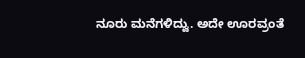ನೂರು ಮನೆಗಳಿದ್ವು. ಅದೇ ಊರವ್ರಂತೆ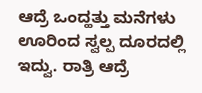ಆದ್ರೆ ಒಂದ್ಹತ್ತು ಮನೆಗಳು ಊರಿಂದ ಸ್ವಲ್ಪ ದೂರದಲ್ಲಿ ಇದ್ವು. ರಾತ್ರಿ ಆದ್ರೆ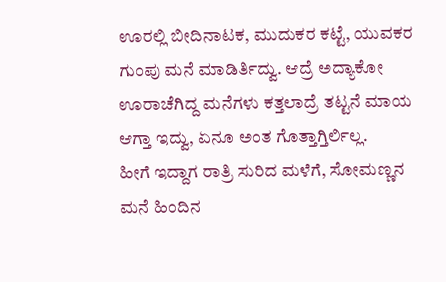ಊರಲ್ಲಿ ಬೀದಿನಾಟಕ, ಮುದುಕರ ಕಟ್ಟೆ, ಯುವಕರ ಗುಂಪು ಮನೆ ಮಾಡಿರ್ತಿದ್ವು. ಆದ್ರೆ ಅದ್ಯಾಕೋ ಊರಾಚೆಗಿದ್ದ ಮನೆಗಳು ಕತ್ತಲಾದ್ರೆ ತಟ್ಟನೆ ಮಾಯ ಆಗ್ತಾ ಇದ್ವು, ಏನೂ ಅಂತ ಗೊತ್ತಾಗ್ತಿರ್ಲಿಲ್ಲ.                        ಹೀಗೆ ಇದ್ದಾಗ ರಾತ್ರಿ ಸುರಿದ ಮಳೆಗೆ, ಸೋಮಣ್ಣನ ಮನೆ ಹಿಂದಿನ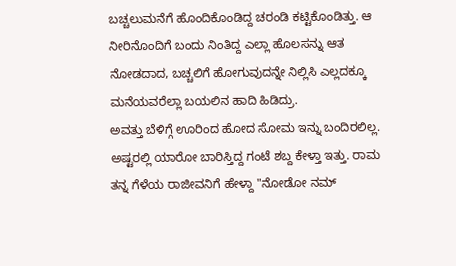ಬಚ್ಚಲುಮನೆಗೆ ಹೊಂದಿಕೊಂಡಿದ್ದ ಚರಂಡಿ ಕಟ್ಟಿಕೊಂಡಿತ್ತು. ಆ ನೀರಿನೊಂದಿಗೆ ಬಂದು ನಿಂತಿದ್ದ ಎಲ್ಲಾ ಹೊಲಸನ್ನು ಆತ ನೋಡದಾದ, ಬಚ್ಚಲಿಗೆ ಹೋಗುವುದನ್ನೇ ನಿಲ್ಲಿಸಿ ಎಲ್ಲದಕ್ಕೂ ಮನೆಯವರೆಲ್ಲಾ ಬಯಲಿನ ಹಾದಿ ಹಿಡಿದ್ರು.                       ಅವತ್ತು ಬೆಳಿಗ್ಗೆ ಊರಿಂದ ಹೋದ ಸೋಮ ಇನ್ನು ಬಂದಿರಲಿಲ್ಲ. ಅಷ್ಟರಲ್ಲಿ ಯಾರೋ ಬಾರಿಸ್ತಿದ್ದ ಗಂಟೆ ಶಬ್ದ ಕೇಳ್ತಾ ಇತ್ತು. ರಾಮ ತನ್ನ ಗೆಳೆಯ ರಾಜೀವನಿಗೆ ಹೇಳ್ದಾ "ನೋಡೋ ನಮ್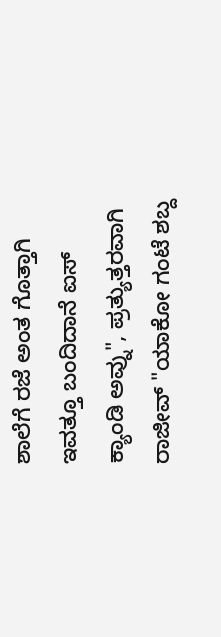ಶಾಲೆಗೆ ರಜೆ ಅಂತ ಗೊತ್ತಾಗಿ ಇವತ್ತೂ ಬಂದಿದಾನೆ ಐಸ್ ಕ್ಯಾಂಡಿ ಅವ್ನು", ಪ್ರತ್ಯುತ್ತರವಾಗಿ ರಾಜೀವ್ "ಯಾಕೋ ಗಂಟೆ ಶಬ್ದ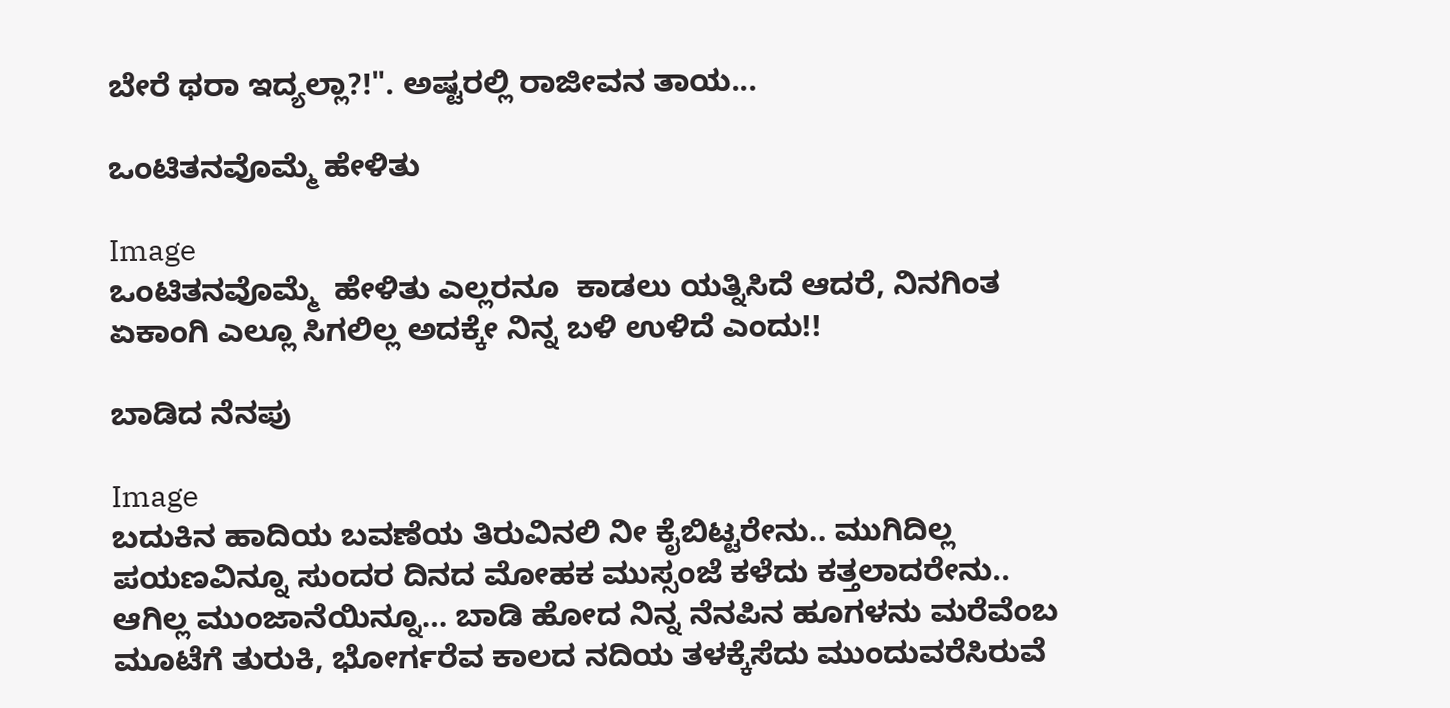ಬೇರೆ ಥರಾ ಇದ್ಯಲ್ಲಾ?!". ಅಷ್ಟರಲ್ಲಿ ರಾಜೀವನ ತಾಯ...

ಒಂಟಿತನವೊಮ್ಮೆ ಹೇಳಿತು

Image
ಒಂಟಿತನವೊಮ್ಮೆ  ಹೇಳಿತು ಎಲ್ಲರನೂ  ಕಾಡಲು ಯತ್ನಿಸಿದೆ ಆದರೆ, ನಿನಗಿಂತ ಏಕಾಂಗಿ ಎಲ್ಲೂ ಸಿಗಲಿಲ್ಲ ಅದಕ್ಕೇ ನಿನ್ನ ಬಳಿ ಉಳಿದೆ ಎಂದು!!

ಬಾಡಿದ ನೆನಪು

Image
ಬದುಕಿನ ಹಾದಿಯ ಬವಣೆಯ ತಿರುವಿನಲಿ ನೀ ಕೈಬಿಟ್ಟರೇನು.. ಮುಗಿದಿಲ್ಲ ಪಯಣವಿನ್ನೂ ಸುಂದರ ದಿನದ ಮೋಹಕ ಮುಸ್ಸಂಜೆ ಕಳೆದು ಕತ್ತಲಾದರೇನು.. ಆಗಿಲ್ಲ ಮುಂಜಾನೆಯಿನ್ನೂ… ಬಾಡಿ ಹೋದ ನಿನ್ನ ನೆನಪಿನ ಹೂಗಳನು ಮರೆವೆಂಬ ಮೂಟೆಗೆ ತುರುಕಿ, ಭೋರ್ಗರೆವ ಕಾಲದ ನದಿಯ ತಳಕ್ಕೆಸೆದು ಮುಂದುವರೆಸಿರುವೆ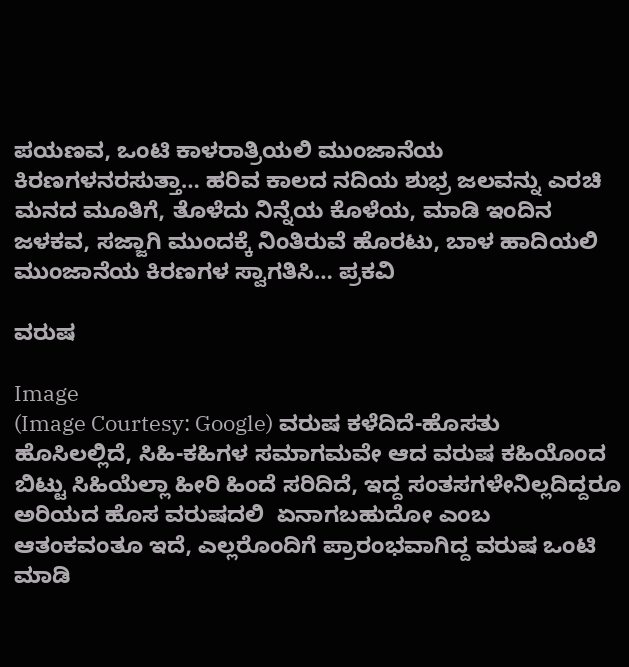ಪಯಣವ, ಒಂಟಿ ಕಾಳರಾತ್ರಿಯಲಿ ಮುಂಜಾನೆಯ ಕಿರಣಗಳನರಸುತ್ತಾ… ಹರಿವ ಕಾಲದ ನದಿಯ ಶುಭ್ರ ಜಲವನ್ನು ಎರಚಿ ಮನದ ಮೂತಿಗೆ, ತೊಳೆದು ನಿನ್ನೆಯ ಕೊಳೆಯ, ಮಾಡಿ ಇಂದಿನ ಜಳಕವ, ಸಜ್ಜಾಗಿ ಮುಂದಕ್ಕೆ ನಿಂತಿರುವೆ ಹೊರಟು, ಬಾಳ ಹಾದಿಯಲಿ ಮುಂಜಾನೆಯ ಕಿರಣಗಳ ಸ್ವಾಗತಿಸಿ… ಪ್ರಕವಿ

ವರುಷ

Image
(Image Courtesy: Google) ವರುಷ ಕಳೆದಿದೆ-ಹೊಸತು ಹೊಸಿಲಲ್ಲಿದೆ, ಸಿಹಿ-ಕಹಿಗಳ ಸಮಾಗಮವೇ ಆದ ವರುಷ ಕಹಿಯೊಂದ ಬಿಟ್ಟು ಸಿಹಿಯೆಲ್ಲಾ ಹೀರಿ ಹಿಂದೆ ಸರಿದಿದೆ, ಇದ್ದ ಸಂತಸಗಳೇನಿಲ್ಲದಿದ್ದರೂ ಅರಿಯದ ಹೊಸ ವರುಷದಲಿ  ಏನಾಗಬಹುದೋ ಎಂಬ ಆತಂಕವಂತೂ ಇದೆ, ಎಲ್ಲರೊಂದಿಗೆ ಪ್ರಾರಂಭವಾಗಿದ್ದ ವರುಷ ಒಂಟಿ ಮಾಡಿ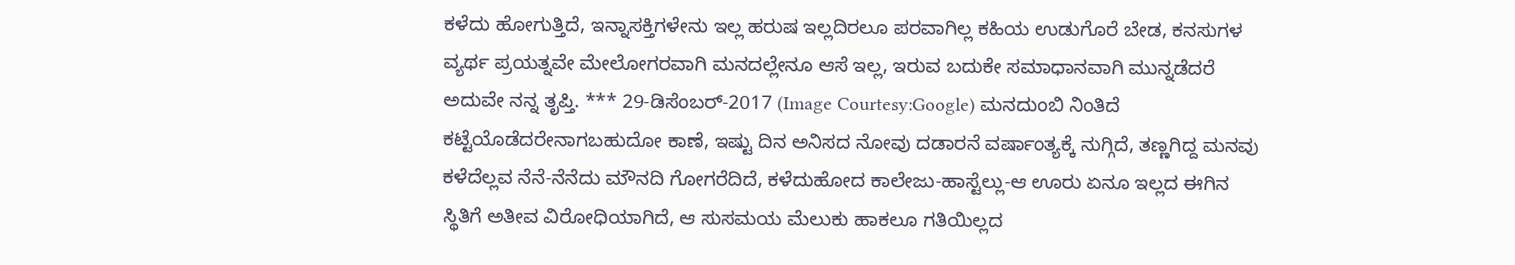ಕಳೆದು ಹೋಗುತ್ತಿದೆ, ಇನ್ನಾಸಕ್ತಿಗಳೇನು ಇಲ್ಲ ಹರುಷ ಇಲ್ಲದಿರಲೂ ಪರವಾಗಿಲ್ಲ ಕಹಿಯ ಉಡುಗೊರೆ ಬೇಡ, ಕನಸುಗಳ ವ್ಯರ್ಥ ಪ್ರಯತ್ನವೇ ಮೇಲೋಗರವಾಗಿ ಮನದಲ್ಲೇನೂ ಆಸೆ ಇಲ್ಲ, ಇರುವ ಬದುಕೇ ಸಮಾಧಾನವಾಗಿ ಮುನ್ನಡೆದರೆ ಅದುವೇ ನನ್ನ ತೃಪ್ತಿ. *** 29-ಡಿಸೆಂಬರ್-2017 (Image Courtesy:Google) ಮನದುಂಬಿ ನಿಂತಿದೆ ಕಟ್ಟೆಯೊಡೆದರೇನಾಗಬಹುದೋ ಕಾಣೆ, ಇಷ್ಟು ದಿನ ಅನಿಸದ ನೋವು ದಡಾರನೆ ವರ್ಷಾಂತ್ಯಕ್ಕೆ ನುಗ್ಗಿದೆ, ತಣ್ಣಗಿದ್ದ ಮನವು ಕಳೆದೆಲ್ಲವ ನೆನೆ-ನೆನೆದು ಮೌನದಿ ಗೋಗರೆದಿದೆ, ಕಳೆದುಹೋದ ಕಾಲೇಜು-ಹಾಸ್ಟೆಲ್ಲು-ಆ ಊರು ಏನೂ ಇಲ್ಲದ ಈಗಿನ ಸ್ಥಿತಿಗೆ ಅತೀವ ವಿರೋಧಿಯಾಗಿದೆ, ಆ ಸುಸಮಯ ಮೆಲುಕು ಹಾಕಲೂ ಗತಿಯಿಲ್ಲದ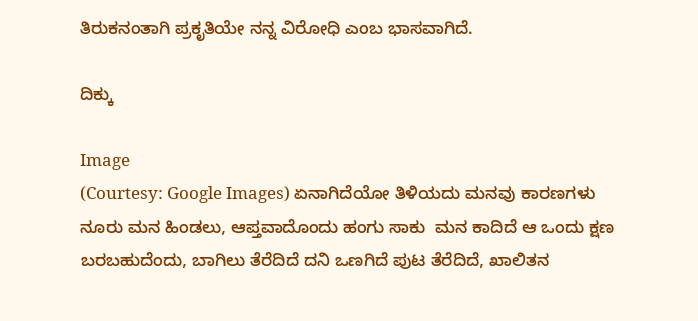ತಿರುಕನಂತಾಗಿ ಪ್ರಕೃತಿಯೇ ನನ್ನ ವಿರೋಧಿ ಎಂಬ ಭಾಸವಾಗಿದೆ.

ದಿಕ್ಕು

Image
(Courtesy: Google Images) ಏನಾಗಿದೆಯೋ ತಿಳಿಯದು ಮನವು ಕಾರಣಗಳು ನೂರು ಮನ ಹಿಂಡಲು, ಆಪ್ತವಾದೊಂದು ಹಂಗು ಸಾಕು  ಮನ ಕಾದಿದೆ ಆ ಒಂದು ಕ್ಷಣ  ಬರಬಹುದೆಂದು, ಬಾಗಿಲು ತೆರೆದಿದೆ ದನಿ ಒಣಗಿದೆ ಪುಟ ತೆರೆದಿದೆ, ಖಾಲಿತನ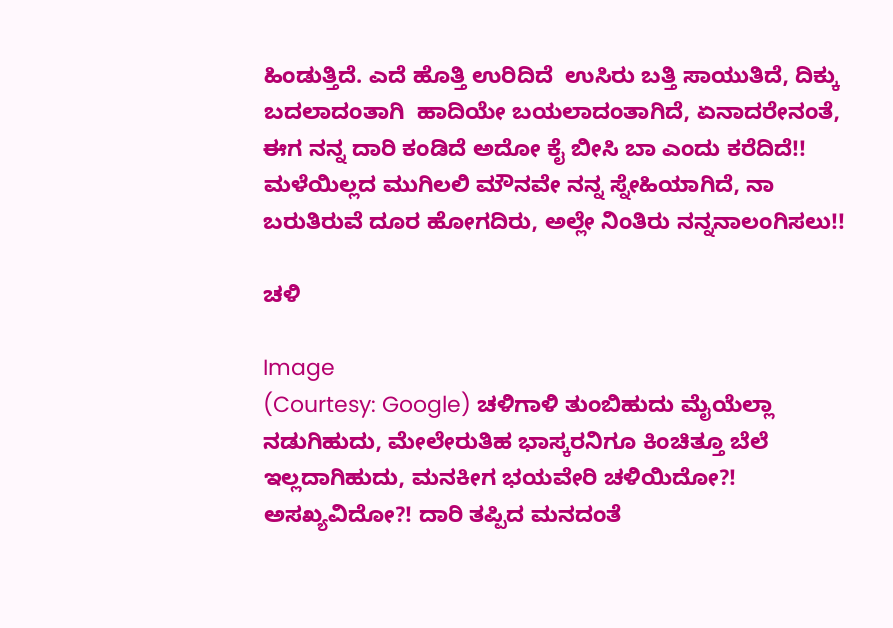ಹಿಂಡುತ್ತಿದೆ. ಎದೆ ಹೊತ್ತಿ ಉರಿದಿದೆ  ಉಸಿರು ಬತ್ತಿ ಸಾಯುತಿದೆ, ದಿಕ್ಕು ಬದಲಾದಂತಾಗಿ  ಹಾದಿಯೇ ಬಯಲಾದಂತಾಗಿದೆ, ಏನಾದರೇನಂತೆ,  ಈಗ ನನ್ನ ದಾರಿ ಕಂಡಿದೆ ಅದೋ ಕೈ ಬೀಸಿ ಬಾ ಎಂದು ಕರೆದಿದೆ!! ಮಳೆಯಿಲ್ಲದ ಮುಗಿಲಲಿ ಮೌನವೇ ನನ್ನ ಸ್ನೇಹಿಯಾಗಿದೆ, ನಾ ಬರುತಿರುವೆ ದೂರ ಹೋಗದಿರು, ಅಲ್ಲೇ ನಿಂತಿರು ನನ್ನನಾಲಂಗಿಸಲು!!

ಚಳಿ

Image
(Courtesy: Google) ಚಳಿಗಾಳಿ ತುಂಬಿಹುದು ಮೈಯೆಲ್ಲಾ ನಡುಗಿಹುದು, ಮೇಲೇರುತಿಹ ಭಾಸ್ಕರನಿಗೂ ಕಿಂಚಿತ್ತೂ ಬೆಲೆ ಇಲ್ಲದಾಗಿಹುದು, ಮನಕೀಗ ಭಯವೇರಿ ಚಳಿಯಿದೋ?! ಅಸಖ್ಯವಿದೋ?! ದಾರಿ ತಪ್ಪಿದ ಮನದಂತೆ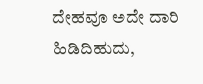ದೇಹವೂ ಅದೇ ದಾರಿ ಹಿಡಿದಿಹುದು,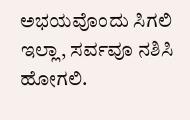ಅಭಯವೊಂದು ಸಿಗಲಿ  ಇಲ್ಲಾ, ಸರ್ವವೂ ನಶಿಸಿ ಹೋಗಲಿ.